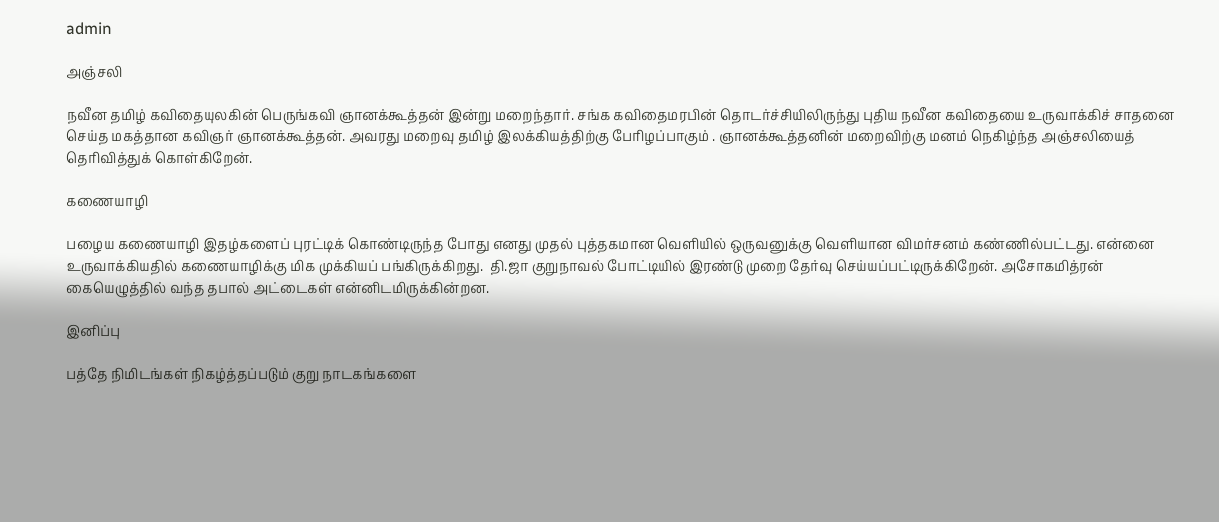admin

அஞ்சலி

நவீன தமிழ் கவிதையுலகின் பெருங்கவி ஞானக்கூத்தன் இன்று மறைந்தார். சங்க கவிதைமரபின் தொடர்ச்சியிலிருந்து புதிய நவீன கவிதையை உருவாக்கிச் சாதனை செய்த மகத்தான கவிஞர் ஞானக்கூத்தன். அவரது மறைவு தமிழ் இலக்கியத்திற்கு பேரிழப்பாகும் . ஞானக்கூத்தனின் மறைவிற்கு மனம் நெகிழ்ந்த அஞ்சலியைத் தெரிவித்துக் கொள்கிறேன்.

கணையாழி

பழைய கணையாழி இதழ்களைப் புரட்டிக் கொண்டிருந்த போது எனது முதல் புத்தகமான வெளியில் ஒருவனுக்கு வெளியான விமர்சனம் கண்ணில்பட்டது. என்னை உருவாக்கியதில் கணையாழிக்கு மிக முக்கியப் பங்கிருக்கிறது.  தி.ஜா குறுநாவல் போட்டியில் இரண்டு முறை தேர்வு செய்யப்பட்டிருக்கிறேன். அசோகமித்ரன் கையெழுத்தில் வந்த தபால் அட்டைகள் என்னிடமிருக்கின்றன.

இனிப்பு

பத்தே நிமிடங்கள் நிகழ்த்தப்படும் குறு நாடகங்களை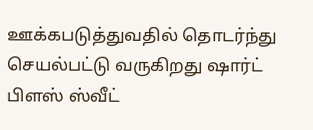ஊக்கபடுத்துவதில் தொடர்ந்து செயல்பட்டு வருகிறது ஷார்ட் பிளஸ் ஸ்வீட்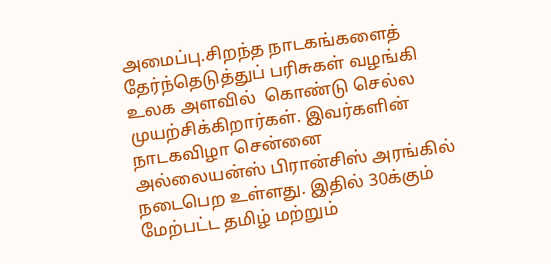அமைப்பு.சிறந்த நாடகங்களைத் தேர்ந்தெடுத்துப் பரிசுகள் வழங்கி உலக அளவில்  கொண்டு செல்ல முயற்சிக்கிறார்கள். இவர்களின் நாடகவிழா சென்னை அல்லையன்ஸ் பிரான்சிஸ் அரங்கில்  நடைபெற உள்ளது. இதில் 30க்கும் மேற்பட்ட தமிழ் மற்றும்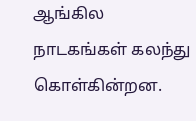ஆங்கில நாடகங்கள் கலந்து கொள்கின்றன.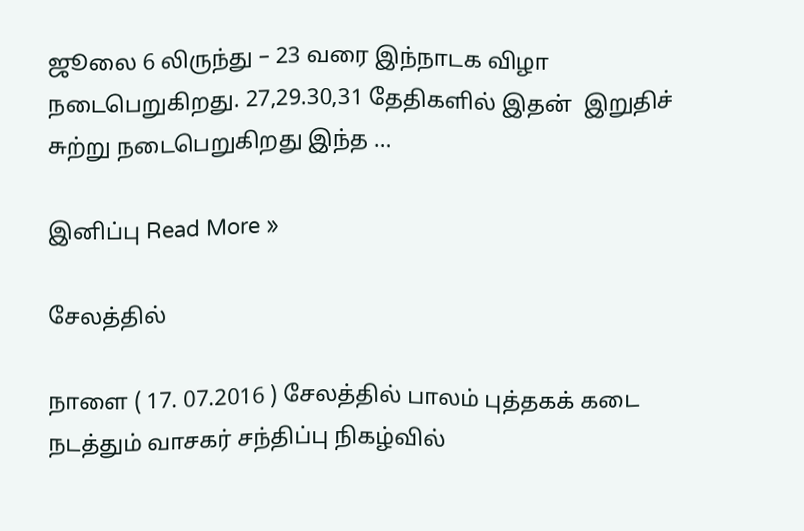ஜூலை 6 லிருந்து – 23 வரை இந்நாடக விழா நடைபெறுகிறது. 27,29.30,31 தேதிகளில் இதன்  இறுதிச் சுற்று நடைபெறுகிறது இந்த …

இனிப்பு Read More »

சேலத்தில்

நாளை ( 17. 07.2016 ) சேலத்தில் பாலம் புத்தகக் கடை நடத்தும் வாசகர் சந்திப்பு நிகழ்வில்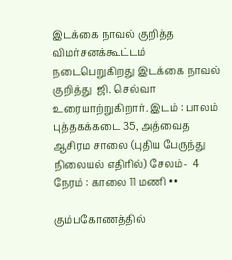இடக்கை நாவல் குறித்த விமர்சனக்கூட்டம் நடைபெறுகிறது இடக்கை நாவல் குறித்து  ஜி. செல்வா உரையாற்றுகிறார். இடம் : பாலம் புத்தகக்கடை 35, அத்வைத ஆசிரம சாலை (புதிய பேருந்து நிலையல் எதிரில்) சேலம்-  4 நேரம் : காலை 11 மணி ••

கும்பகோணத்தில்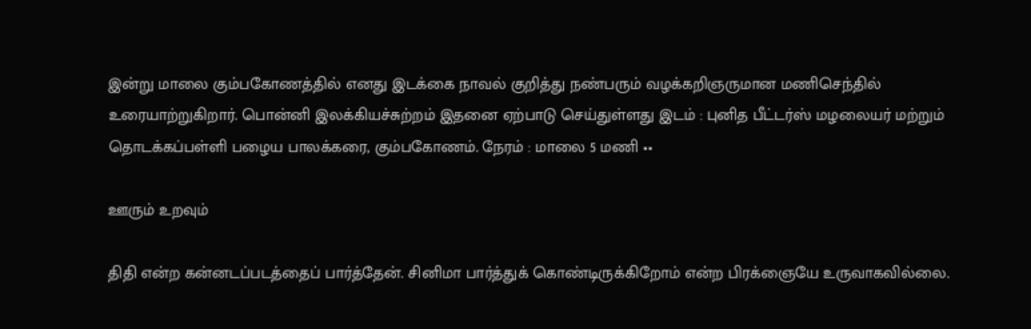இன்று மாலை கும்பகோணத்தில் எனது இடக்கை நாவல் குறித்து நண்பரும் வழக்கறிஞருமான மணிசெந்தில் உரையாற்றுகிறார். பொன்னி இலக்கியச்சுற்றம் இதனை ஏற்பாடு செய்துள்ளது இடம் : புனித பீட்டர்ஸ் மழலையர் மற்றும் தொடக்கப்பள்ளி பழைய பாலக்கரை, கும்பகோணம். நேரம் : மாலை 5 மணி ••

ஊரும் உறவும்

திதி என்ற கன்னடப்படத்தைப் பார்த்தேன். சினிமா பார்த்துக் கொண்டிருக்கிறோம் என்ற பிரக்ஞையே உருவாகவில்லை.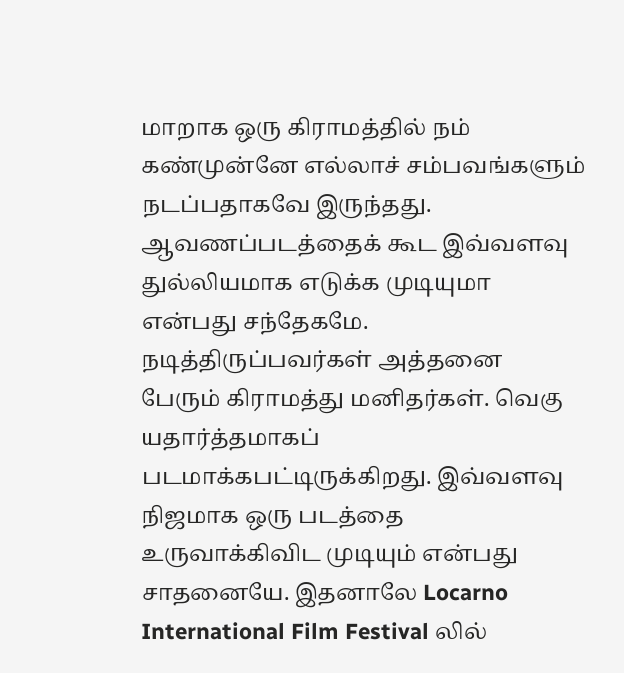மாறாக ஒரு கிராமத்தில் நம் கண்முன்னே எல்லாச் சம்பவங்களும் நடப்பதாகவே இருந்தது. ஆவணப்படத்தைக் கூட இவ்வளவு துல்லியமாக எடுக்க முடியுமா என்பது சந்தேகமே. நடித்திருப்பவர்கள் அத்தனை பேரும் கிராமத்து மனிதர்கள். வெகு யதார்த்தமாகப் படமாக்கபட்டிருக்கிறது. இவ்வளவு நிஜமாக ஒரு படத்தை உருவாக்கிவிட முடியும் என்பது சாதனையே. இதனாலே Locarno International Film Festival லில்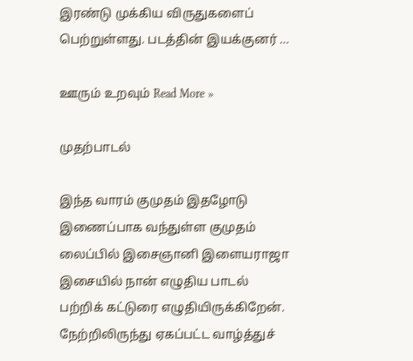இரண்டு முக்கிய விருதுகளைப் பெற்றுள்ளது. படத்தின் இயக்குனர் …

ஊரும் உறவும் Read More »

முதற்பாடல்

இந்த வாரம் குமுதம் இதழோடு இணைப்பாக வந்துள்ள குமுதம் லைப்பில் இசைஞானி இளையராஜா இசையில் நான் எழுதிய பாடல் பற்றிக் கட்டுரை எழுதியிருக்கிறேன். நேற்றிலிருந்து ஏகப்பட்ட வாழ்த்துச்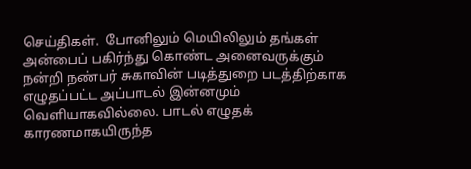செய்திகள்.  போனிலும் மெயிலிலும் தங்கள் அன்பைப் பகிர்ந்து கொண்ட அனைவருக்கும் நன்றி நண்பர் சுகாவின் படித்துறை படத்திற்காக  எழுதப்பட்ட அப்பாடல் இன்னமும் வெளியாகவில்லை. பாடல் எழுதக் காரணமாகயிருந்த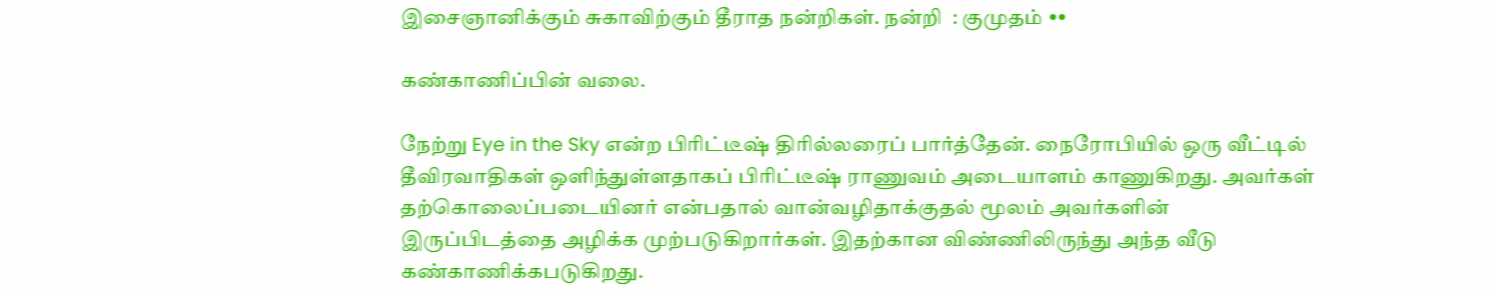இசைஞானிக்கும் சுகாவிற்கும் தீராத நன்றிகள். நன்றி  : குமுதம் ••

கண்காணிப்பின் வலை.

நேற்று Eye in the Sky என்ற பிரிட்டீஷ் திரில்லரைப் பார்த்தேன். நைரோபியில் ஒரு வீட்டில் தீவிரவாதிகள் ஒளிந்துள்ளதாகப் பிரிட்டீஷ் ராணுவம் அடையாளம் காணுகிறது. அவர்கள் தற்கொலைப்படையினர் என்பதால் வான்வழிதாக்குதல் மூலம் அவர்களின் இருப்பிடத்தை அழிக்க முற்படுகிறார்கள். இதற்கான விண்ணிலிருந்து அந்த வீடு கண்காணிக்கபடுகிறது.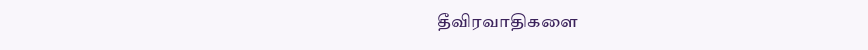தீவிரவாதிகளை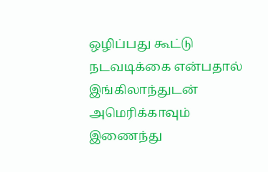ஒழிப்பது கூட்டு நடவடிக்கை என்பதால் இங்கிலாந்துடன் அமெரிக்காவும் இணைந்து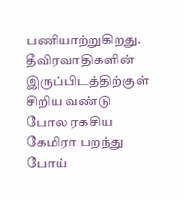பணியாற்றுகிறது. தீவிரவாதிகளின் இருப்பிடத்திற்குள் சிறிய வண்டு போல ரகசிய கேமிரா பறந்து போய்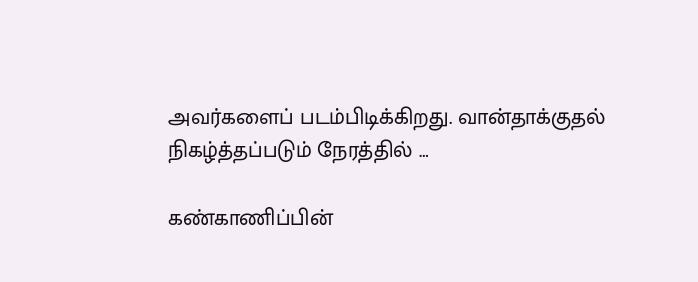அவர்களைப் படம்பிடிக்கிறது. வான்தாக்குதல் நிகழ்த்தப்படும் நேரத்தில் …

கண்காணிப்பின்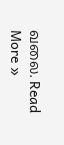வலை. Read More »